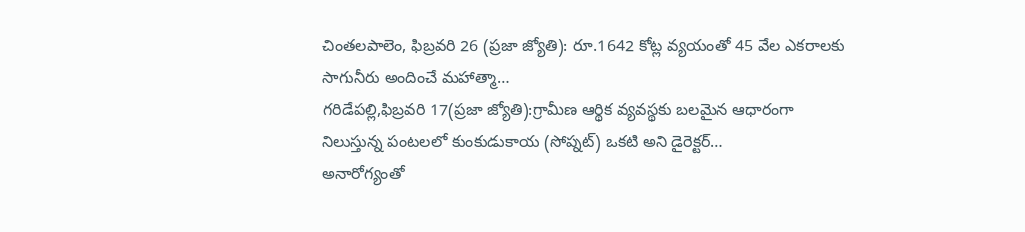చింతలపాలెం, ఫిబ్రవరి 26 (ప్రజా జ్యోతి): రూ.1642 కోట్ల వ్యయంతో 45 వేల ఎకరాలకు సాగునీరు అందించే మహాత్మా…
గరిడేపల్లి,ఫిబ్రవరి 17(ప్రజా జ్యోతి):గ్రామీణ ఆర్థిక వ్యవస్థకు బలమైన ఆధారంగా నిలుస్తున్న పంటలలో కుంకుడుకాయ (సోప్నట్) ఒకటి అని డైరెక్టర్…
అనారోగ్యంతో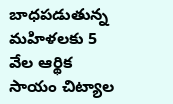బాధపడుతున్న మహిళలకు 5 వేల ఆర్థిక సాయం చిట్యాల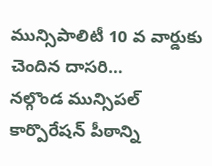మున్సిపాలిటీ 10 వ వార్డుకు చెందిన దాసరి…
నల్గొండ మున్సిపల్ కార్పొరేషన్ పీఠాన్ని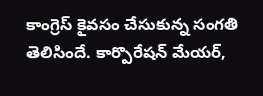కాంగ్రెస్ కైవసం చేసుకున్న సంగతి తెలిసిందే. కార్పొరేషన్ మేయర్,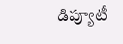డిప్యూటీ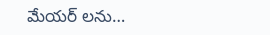మేయర్ లను…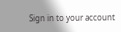Sign in to your account